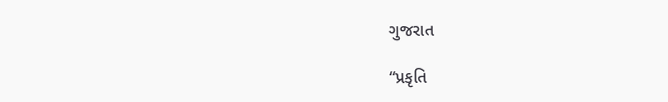ગુજરાત

“પ્રકૃતિ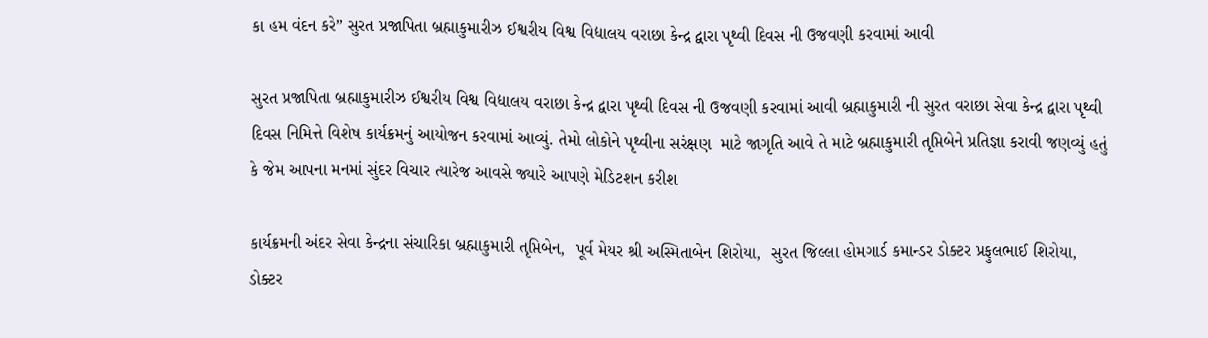કા હમ વંદન કરે” સુરત પ્રજાપિતા બ્રહ્માકુમારીઝ ઈશ્વરીય વિશ્વ વિદ્યાલય વરાછા કેન્દ્ર દ્વારા પૃથ્વી દિવસ ની ઉજવણી કરવામાં આવી

સુરત પ્રજાપિતા બ્રહ્માકુમારીઝ ઈશ્વરીય વિશ્વ વિદ્યાલય વરાછા કેન્દ્ર દ્વારા પૃથ્વી દિવસ ની ઉજવણી કરવામાં આવી બ્રહ્માકુમારી ની સુરત વરાછા સેવા કેન્દ્ર દ્વારા પૃથ્વી દિવસ નિમિત્તે વિશેષ કાર્યક્રમનું આયોજન કરવામાં આવ્યું. તેમો લોકોને પૃથ્વીના સરંક્ષણ  માટે જાગૃતિ આવે તે માટે બ્રહ્માકુમારી તૃપ્તિબેને પ્રતિજ્ઞા કરાવી જણવ્યું હતું કે જેમ આપના મનમાં સુંદર વિચાર ત્યારેજ આવસે જ્યારે આપણે મેડિટશન કરીશ

કાર્યક્રમની અંદર સેવા કેન્દ્રના સંચારિકા બ્રહ્માકુમારી તૃપ્તિબેન,  પૂર્વ મેયર શ્રી અસ્મિતાબેન શિરોયા,  સુરત જિલ્લા હોમગાર્ડ કમાન્ડર ડોક્ટર પ્રફુલભાઈ શિરોયા, ડોક્ટર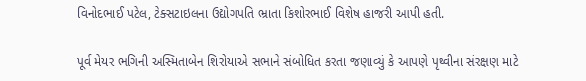વિનોદભાઈ પટેલ, ટેક્સટાઇલના ઉદ્યોગપતિ ભ્રાતા કિશોરભાઈ વિશેષ હાજરી આપી હતી.

પૂર્વ મેયર ભગિની અસ્મિતાબેન શિરોયાએ સભાને સંબોધિત કરતા જણાવ્યું કે આપણે પૃથ્વીના સંરક્ષણ માટે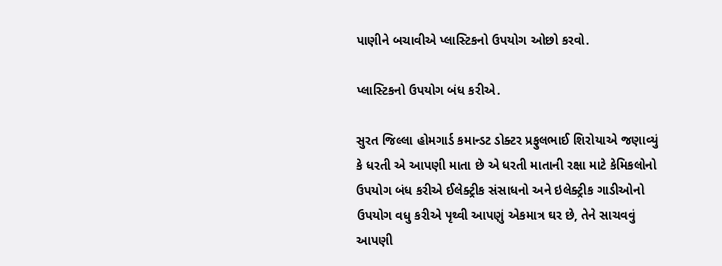પાણીને બચાવીએ પ્લાસ્ટિકનો ઉપયોગ ઓછો કરવો.

પ્લાસ્ટિકનો ઉપયોગ બંધ કરીએ.

સુરત જિલ્લા હોમગાર્ડ કમાન્ડટ ડોક્ટર પ્રફુલભાઈ શિરોયાએ જણાવ્યું કે ધરતી એ આપણી માતા છે એ ધરતી માતાની રક્ષા માટે કેમિકલોનો ઉપયોગ બંધ કરીએ ઈલેક્ટ્રીક સંસાધનો અને ઇલેક્ટ્રીક ગાડીઓનો ઉપયોગ વધુ કરીએ પૃથ્વી આપણું એકમાત્ર ઘર છે, તેને સાચવવું આપણી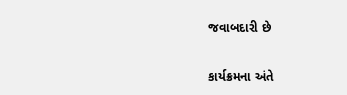જવાબદારી છે

કાર્યક્રમના અંતે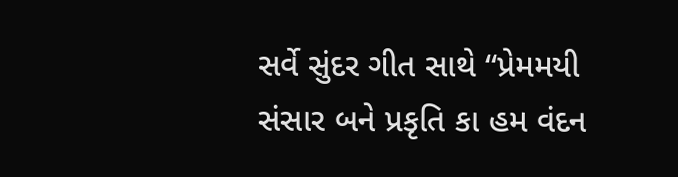સર્વે સુંદર ગીત સાથે “પ્રેમમયી સંસાર બને પ્રકૃતિ કા હમ વંદન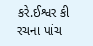કરે.ઈશ્વર કી રચના પાંચ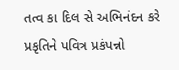તત્વ કા દિલ સે અભિનંદન કરે પ્રકૃતિને પવિત્ર પ્રકંપન્નો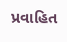પ્રવાહિત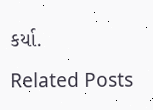કર્યા.

Related Posts